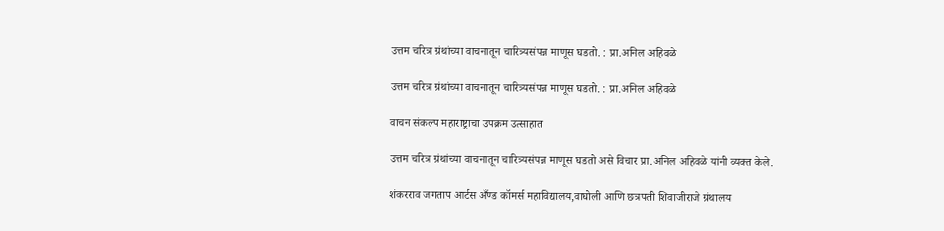उत्तम चरित्र ग्रंथांच्या वाचनातून चारित्र्यसंपन्न माणूस घडतो. : प्रा.अनिल अहिवळे

उत्तम चरित्र ग्रंथांच्या वाचनातून चारित्र्यसंपन्न माणूस घडतो. : प्रा.अनिल अहिवळे

वाचन संकल्प महाराष्ट्राचा उपक्रम उत्साहात

उत्तम चरित्र ग्रंथांच्या वाचनातून चारित्र्यसंपन्न माणूस घडतो असे विचार प्रा.अनिल अहिवळे यांनी व्यक्त केले.

शंकरराव जगताप आर्टस अँण्ड कॉमर्स महाविद्यालय,वाघोली आणि छत्रपती शिवाजीराजे ग्रंथालय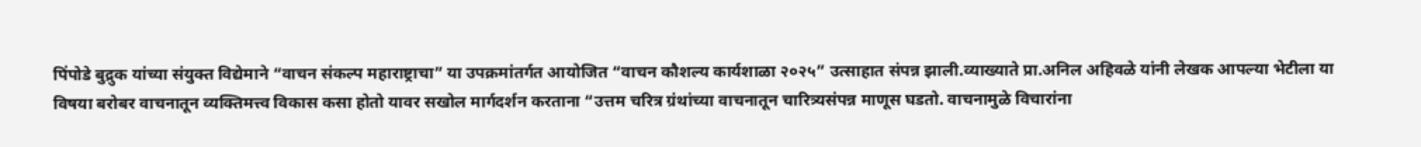पिंपोडे बुद्रुक यांच्या संयुक्त विद्येमाने “वाचन संकल्प महाराष्ट्राचा” या उपक्रमांतर्गत आयोजित “वाचन कौशल्य कार्यशाळा २०२५” उत्साहात संपन्न झाली.व्याख्याते प्रा.अनिल अहिवळे यांनी लेखक आपल्या भेटीला या विषया बरोबर वाचनातून व्यक्तिमत्त्व विकास कसा होतो यावर सखोल मार्गदर्शन करताना “उत्तम चरित्र ग्रंथांच्या वाचनातून चारित्र्यसंपन्न माणूस घडतो. वाचनामुळे विचारांना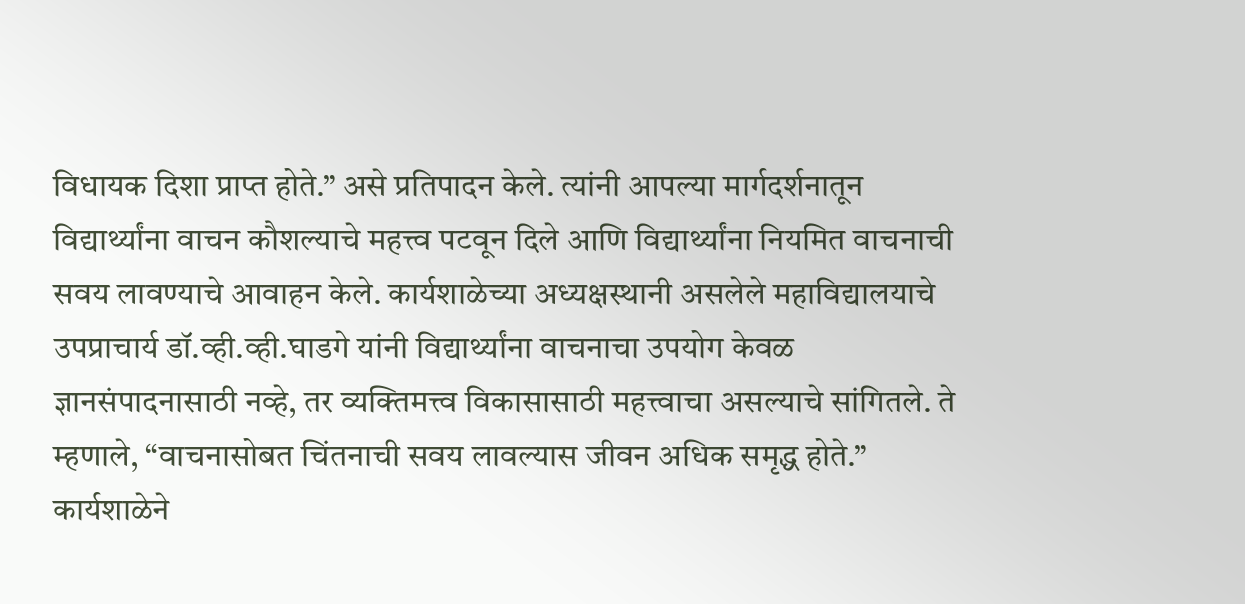विधायक दिशा प्राप्त होते.” असे प्रतिपादन केले. त्यांनी आपल्या मार्गदर्शनातून विद्यार्थ्यांना वाचन कौशल्याचे महत्त्व पटवून दिले आणि विद्यार्थ्यांना नियमित वाचनाची सवय लावण्याचे आवाहन केले. कार्यशाळेच्या अध्यक्षस्थानी असलेले महाविद्यालयाचे उपप्राचार्य डॉ.व्ही.व्ही.घाडगे यांनी विद्यार्थ्यांना वाचनाचा उपयोग केवळ ज्ञानसंपादनासाठी नव्हे, तर व्यक्तिमत्त्व विकासासाठी महत्त्वाचा असल्याचे सांगितले. ते म्हणाले, “वाचनासोबत चिंतनाची सवय लावल्यास जीवन अधिक समृद्ध होते.” कार्यशाळेने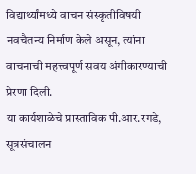विद्यार्थ्यांमध्ये वाचन संस्कृतीविषयी नवचैतन्य निर्माण केले असून, त्यांना वाचनाची महत्त्वपूर्ण सवय अंगीकारण्याची प्रेरणा दिली.
या कार्यशाळेचे प्रास्ताविक पी.आर.रगडे, सूत्रसंचालन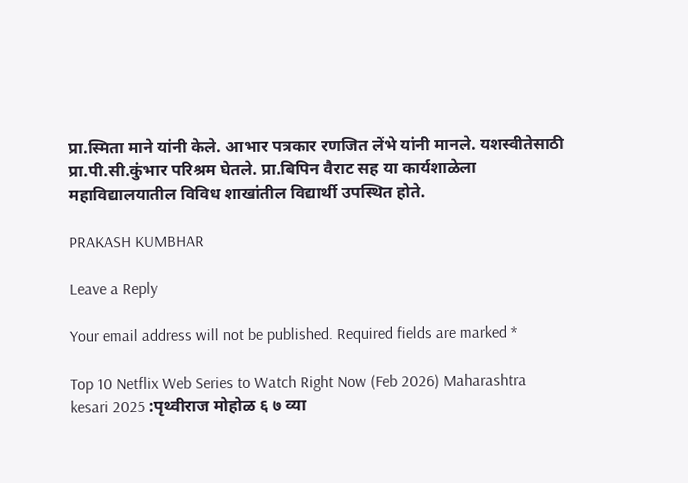प्रा.स्मिता माने यांनी केले. आभार पत्रकार रणजित लेंभे यांनी मानले. यशस्वीतेसाठी प्रा.पी.सी.कुंभार परिश्रम घेतले. प्रा.बिपिन वैराट सह या कार्यशाळेला महाविद्यालयातील विविध शाखांतील विद्यार्थी उपस्थित होते.

PRAKASH KUMBHAR

Leave a Reply

Your email address will not be published. Required fields are marked *

Top 10 Netflix Web Series to Watch Right Now (Feb 2026) Maharashtra kesari 2025 :पृथ्वीराज मोहोळ ६ ७ व्या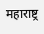महाराष्ट्र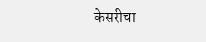केसरीचा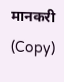मानकरी (Copy)